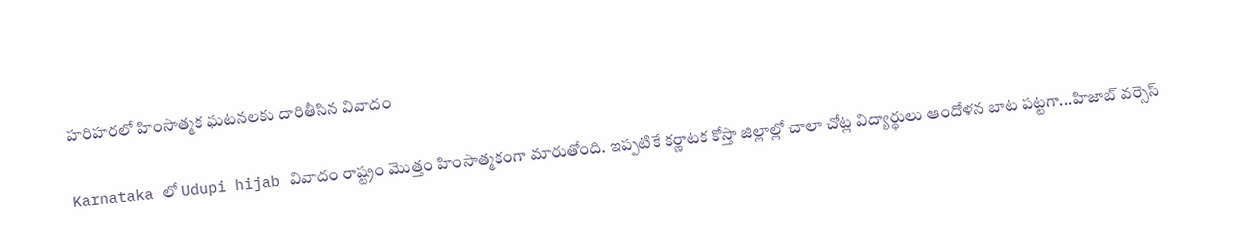హరిహరలో హింసాత్మక ఘటనలకు దారితీసిన వివాదం

Karnataka లో Udupi hijab వివాదం రాష్ట్రం మొత్తం హింసాత్మకంగా మారుతోంది. ఇప్పటికే కర్ణాటక కోస్తా జిల్లాల్లో చాలా చోట్ల విద్యార్థులు ఆందోళన బాట పట్టగా...హిజాబ్ వర్సెస్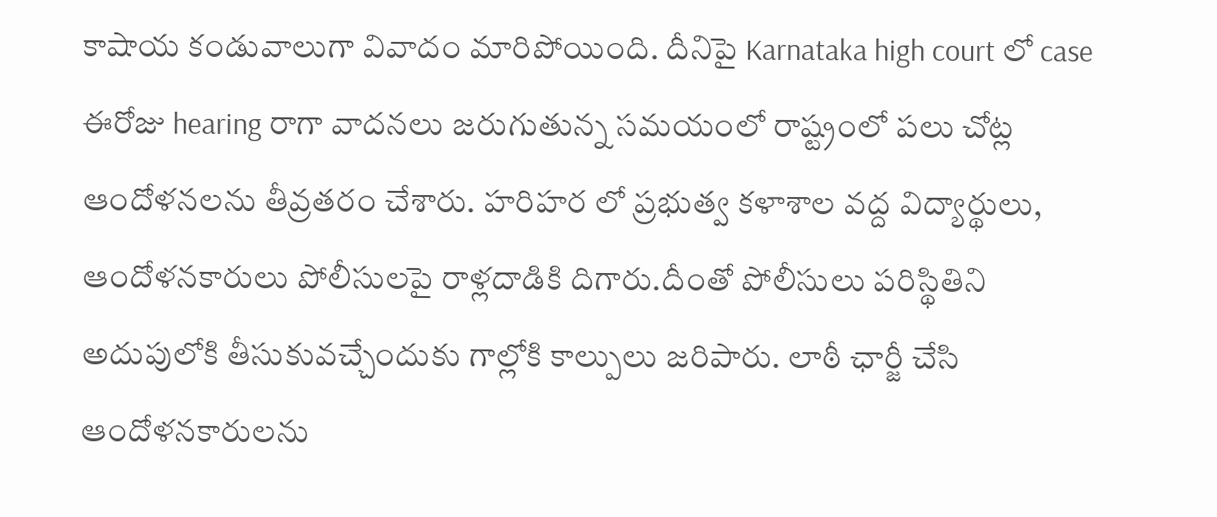కాషాయ కండువాలుగా వివాదం మారిపోయింది. దీనిపై Karnataka high court లో case ఈరోజు hearing రాగా వాదనలు జరుగుతున్న సమయంలో రాష్ట్రంలో పలు చోట్ల ఆందోళనలను తీవ్రతరం చేశారు. హరిహర లో ప్రభుత్వ కళాశాల వద్ద విద్యార్థులు, ఆందోళనకారులు పోలీసులపై రాళ్లదాడికి దిగారు.దీంతో పోలీసులు పరిస్థితిని అదుపులోకి తీసుకువచ్చేందుకు గాల్లోకి కాల్పులు జరిపారు. లాఠీ ఛార్జీ చేసి ఆందోళనకారులను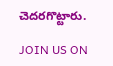చెదరగొట్టారు.

JOIN US ON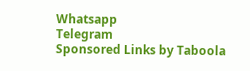Whatsapp
Telegram
Sponsored Links by Taboola